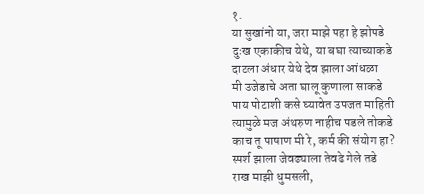१.
या सुखांनो या, जरा माझे पहा हे झोपडे
दुःख एकाकीच येथे, या बघा त्याच्याकडे
दाटला अंधार येथे देव झाला आंधळा
मी उजेडाचे अता घालू कुणाला साकडे
पाय पोटाशी कसे घ्यावेत उपजत माहिती
त्यामुळे मज अंथरुण नाहीच पडले तोकडे
काच तू पाषाण मी रे, कर्म की संयोग हा?
स्पर्श झाला जेवढ्याला तेवढे गेले तडे
राख माझी धुमसली,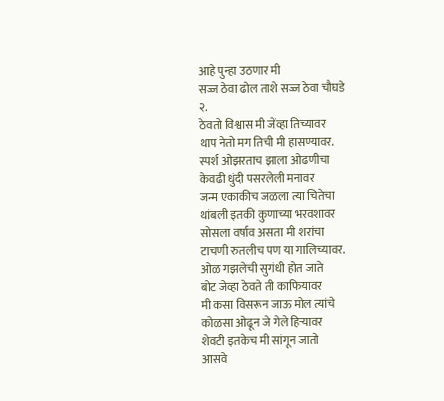आहे पुन्हा उठणार मी
सज्ज ठेवा ढोल ताशे सज्ज ठेवा चौघडे
२.
ठेवतो विश्वास मी जेंव्हा तिच्यावर
थाप नेतो मग तिची मी हासण्यावर.
स्पर्श ओझरताच झाला ओढणीचा
केवढी धुंदी पसरलेली मनावर
जन्म एकाकीच जळला त्या चितेचा
थांबली इतकी कुणाच्या भरवशावर
सोसला वर्षाव असता मी शरांचा
टाचणी रुतलीच पण या गालिच्यावर.
ओळ गझलेची सुगंधी होत जाते
बोट जेव्हा ठेवते ती काफियावर
मी कसा विसरून जाऊ मोल त्यांचे
कोळसा ओढून जे गेले हिऱ्यावर
शेवटी इतकेच मी सांगून जातो
आसवे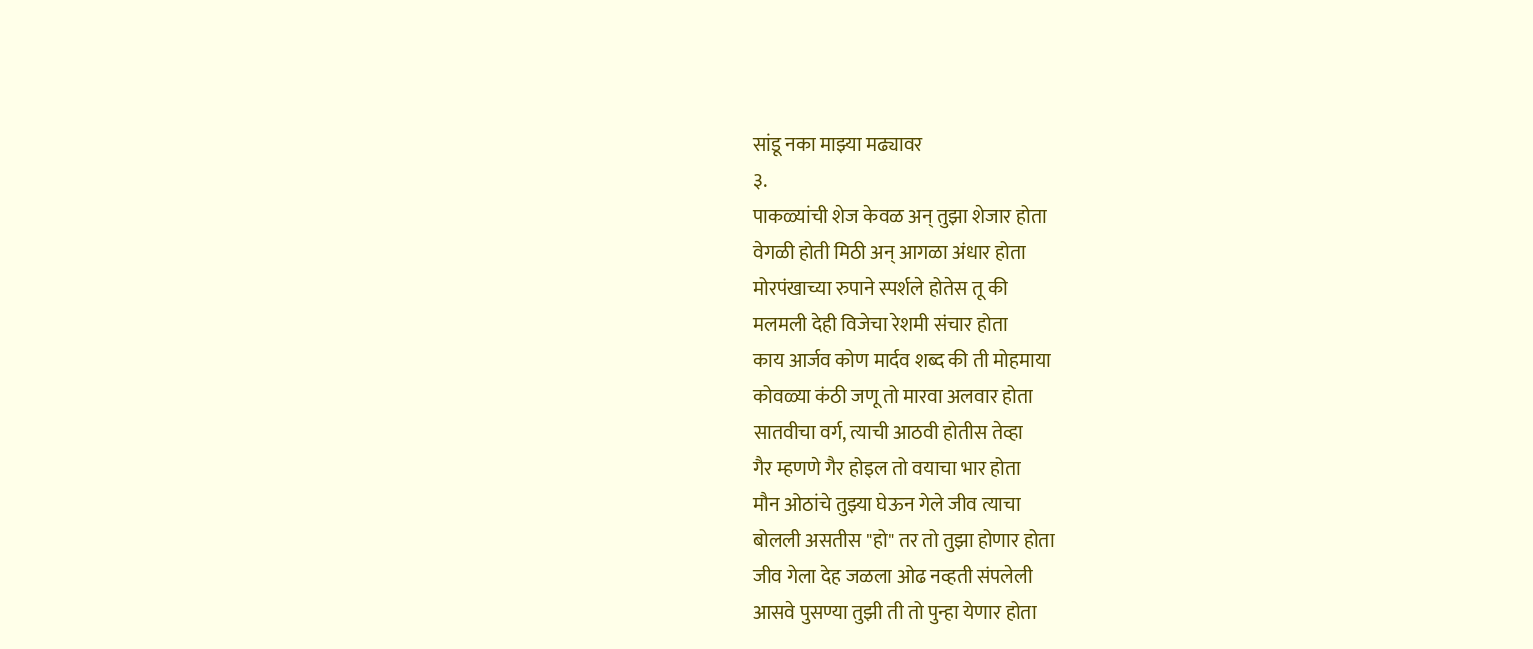सांडू नका माझ्या मढ्यावर
३.
पाकळ्यांची शेज केवळ अन् तुझा शेजार होता
वेगळी होती मिठी अन् आगळा अंधार होता
मोरपंखाच्या रुपाने स्पर्शले होतेस तू की
मलमली देही विजेचा रेशमी संचार होता
काय आर्जव कोण मार्दव शब्द की ती मोहमाया
कोवळ्या कंठी जणू तो मारवा अलवार होता
सातवीचा वर्ग, त्याची आठवी होतीस तेव्हा
गैर म्हणणे गैर होइल तो वयाचा भार होता
मौन ओठांचे तुझ्या घेऊन गेले जीव त्याचा
बोलली असतीस "हो" तर तो तुझा होणार होता
जीव गेला देह जळला ओढ नव्हती संपलेली
आसवे पुसण्या तुझी ती तो पुन्हा येणार होता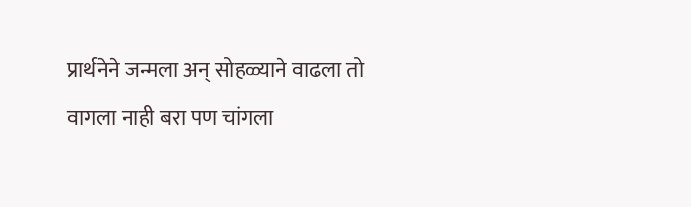प्रार्थनेने जन्मला अन् सोहळ्याने वाढला तो
वागला नाही बरा पण चांगला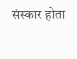संस्कार होता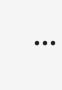...